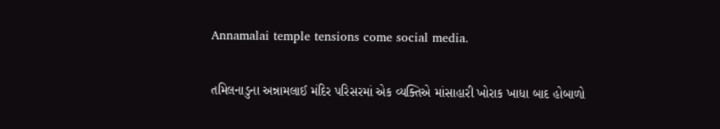Annamalai temple tensions come social media.

તમિલનાડુના અન્નામલાઈ મંદિર પરિસરમાં એક વ્યક્તિએ માંસાહારી ખોરાક ખાધા બાદ હોબાળો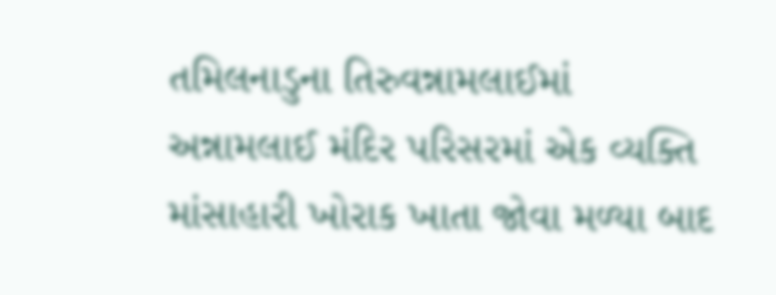તમિલનાડુના તિરુવન્નામલાઈમાં અન્નામલાઈ મંદિર પરિસરમાં એક વ્યક્તિ માંસાહારી ખોરાક ખાતા જોવા મળ્યા બાદ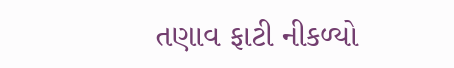તણાવ ફાટી નીકળ્યો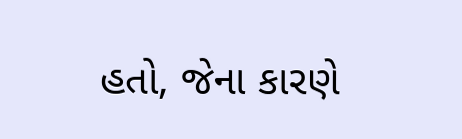હતો, જેના કારણે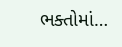ભક્તોમાં…